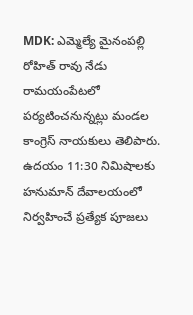MDK: ఎమ్మెల్యే మైనంపల్లి రోహిత్ రావు నేడు రామయంపేటలో పర్యటించనున్నట్లు మండల కాంగ్రెస్ నాయకులు తెలిపారు. ఉదయం 11:30 నిమిషాలకు హనుమాన్ దేవాలయంలో నిర్వహించే ప్రత్యేక పూజలు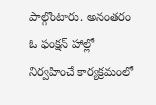పాల్గొంటారు. అనంతరం ఓ ఫంక్షన్ హాల్లో నిర్వహించే కార్యక్రమంలో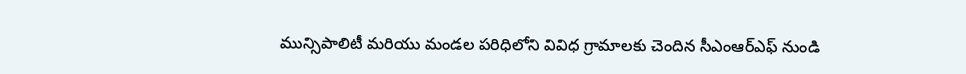మున్సిపాలిటీ మరియు మండల పరిధిలోని వివిధ గ్రామాలకు చెందిన సీఎంఆర్ఎఫ్ నుండి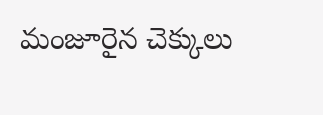మంజూరైన చెక్కులు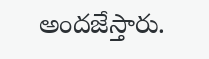అందజేస్తారు.